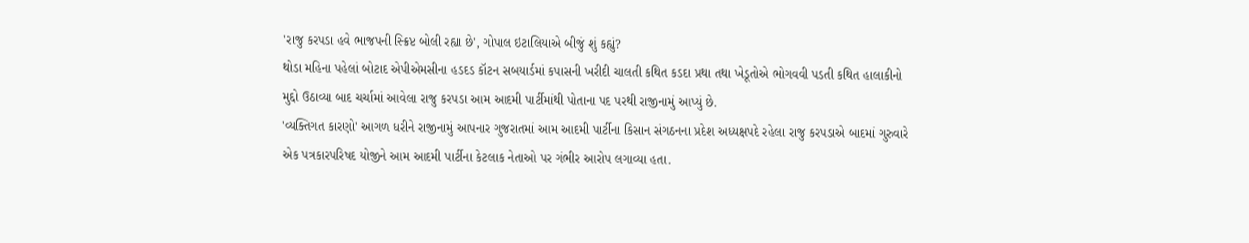'રાજુ કરપડા હવે ભાજપની સ્ક્રિપ્ટ બોલી રહ્યા છે', ગોપાલ ઇટાલિયાએ બીજું શું કહ્યું?
થોડા મહિના પહેલાં બોટાદ એપીએમસીના હડદડ કૉટન સબયાર્ડમાં કપાસની ખરીદી ચાલતી કથિત કડદા પ્રથા તથા ખેડૂતોએ ભોગવવી પડતી કથિત હાલાકીનો મુદ્દો ઉઠાવ્યા બાદ ચર્ચામાં આવેલા રાજુ કરપડા આમ આદમી પાર્ટીમાંથી પોતાના પદ પરથી રાજીનામું આપ્યું છે.
'વ્યક્તિગત કારણો' આગળ ધરીને રાજીનામું આપનાર ગુજરાતમાં આમ આદમી પાર્ટીના કિસાન સંગઠનના પ્રદેશ અધ્યક્ષપદે રહેલા રાજુ કરપડાએ બાદમાં ગુરુવારે એક પત્રકારપરિષદ યોજીને આમ આદમી પાર્ટીના કેટલાક નેતાઓ પર ગંભીર આરોપ લગાવ્યા હતા.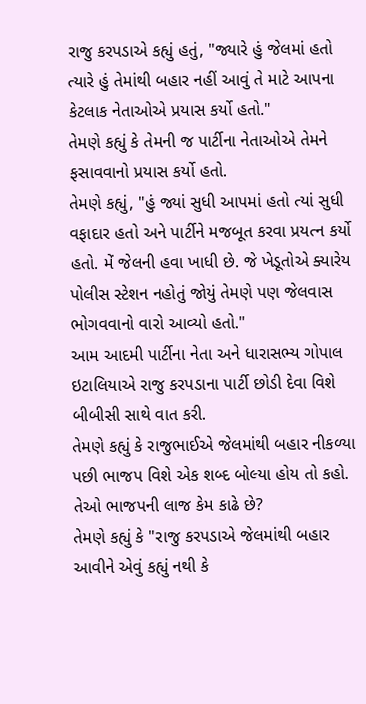રાજુ કરપડાએ કહ્યું હતું, "જ્યારે હું જેલમાં હતો ત્યારે હું તેમાંથી બહાર નહીં આવું તે માટે આપના કેટલાક નેતાઓએ પ્રયાસ કર્યો હતો."
તેમણે કહ્યું કે તેમની જ પાર્ટીના નેતાઓએ તેમને ફસાવવાનો પ્રયાસ કર્યો હતો.
તેમણે કહ્યું, "હું જ્યાં સુધી આપમાં હતો ત્યાં સુધી વફાદાર હતો અને પાર્ટીને મજબૂત કરવા પ્રયત્ન કર્યો હતો. મેં જેલની હવા ખાધી છે. જે ખેડૂતોએ ક્યારેય પોલીસ સ્ટેશન નહોતું જોયું તેમણે પણ જેલવાસ ભોગવવાનો વારો આવ્યો હતો."
આમ આદમી પાર્ટીના નેતા અને ધારાસભ્ય ગોપાલ ઇટાલિયાએ રાજુ કરપડાના પાર્ટી છોડી દેવા વિશે બીબીસી સાથે વાત કરી.
તેમણે કહ્યું કે રાજુભાઈએ જેલમાંથી બહાર નીકળ્યા પછી ભાજપ વિશે એક શબ્દ બોલ્યા હોય તો કહો. તેઓ ભાજપની લાજ કેમ કાઢે છે?
તેમણે કહ્યું કે "રાજુ કરપડાએ જેલમાંથી બહાર આવીને એવું કહ્યું નથી કે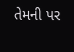તેમની પર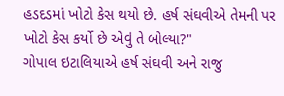હડદડમાં ખોટો કેસ થયો છે. હર્ષ સંઘવીએ તેમની પર ખોટો કેસ કર્યો છે એવું તે બોલ્યા?"
ગોપાલ ઇટાલિયાએ હર્ષ સંઘવી અને રાજુ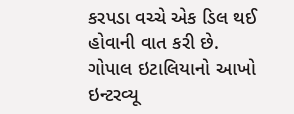કરપડા વચ્ચે એક ડિલ થઈ હોવાની વાત કરી છે.
ગોપાલ ઇટાલિયાનો આખો ઇન્ટરવ્યૂ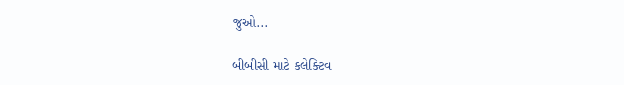જુઓ...

બીબીસી માટે કલેક્ટિવ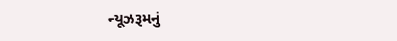ન્યૂઝરૂમનું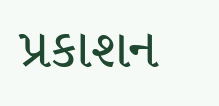પ્રકાશન